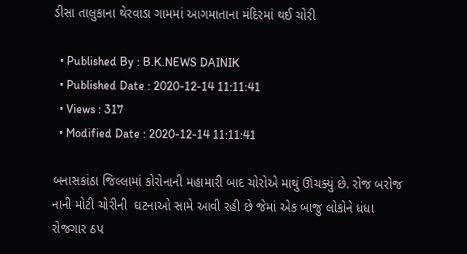ડીસા તાલુકાના થેરવાડા ગામમાં આગમાતાના મંદિરમાં થઈ ચોરી

  • Published By : B.K.NEWS DAINIK
  • Published Date : 2020-12-14 11:11:41
  • Views : 317
  • Modified Date : 2020-12-14 11:11:41

બનાસકાંઠા જિલ્લામાં કોરોનાની મહામારી બાદ ચોરોએ માથું ઊંચક્યું છે. રોજ બરોજ નાની મોટી ચોરીની  ઘટનાઓ સામે આવી રહી છે જેમાં એક બાજુ લોકોને ધંધા રોજગાર ઠપ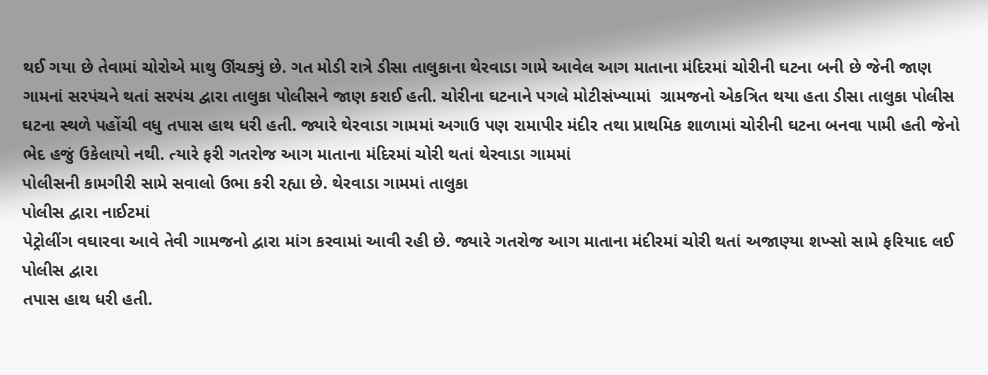થઈ ગયા છે તેવામાં ચોરોએ માથુ ઊંચક્યું છે. ગત મોડી રાત્રે ડીસા તાલુકાના થેરવાડા ગામે આવેલ આગ માતાના મંદિરમાં ચોરીની ઘટના બની છે જેની જાણ ગામનાં સરપંચને થતાં સરપંચ દ્વારા તાલુકા પોલીસને જાણ કરાઈ હતી. ચોરીના ઘટનાને પગલે મોટીસંખ્યામાં  ગ્રામજનો એકત્રિત થયા હતા ડીસા તાલુકા પોલીસ ઘટના સ્થળે પહોંચી વધુ તપાસ હાથ ધરી હતી. જ્યારે થેરવાડા ગામમાં અગાઉ પણ રામાપીર મંદીર તથા પ્રાથમિક શાળામાં ચોરીની ઘટના બનવા પામી હતી જેનો ભેદ હજું ઉકેલાયો નથી. ત્યારે ફરી ગતરોજ આગ માતાના મંદિરમાં ચોરી થતાં થેરવાડા ગામમાં
પોલીસની કામગીરી સામે સવાલો ઉભા કરી રહ્યા છે. થેરવાડા ગામમાં તાલુકા
પોલીસ દ્વારા નાઈટમાં
પેટ્રોલીંગ વઘારવા આવે તેવી ગામજનો દ્વારા માંગ કરવામાં આવી રહી છે. જ્યારે ગતરોજ આગ માતાના મંદીરમાં ચોરી થતાં અજાણ્યા શખ્સો સામે ફરિયાદ લઈ
પોલીસ દ્વારા
તપાસ હાથ ધરી હતી.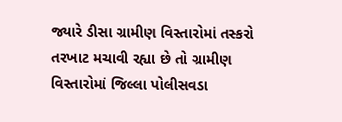જ્યારે ડીસા ગ્રામીણ વિસ્તારોમાં તસ્કરો તરખાટ મચાવી રહ્યા છે તો ગ્રામીણ વિસ્તારોમાં જિલ્લા પોલીસવડા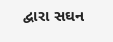દ્વારા સઘન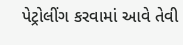પેટ્રોલીંગ કરવામાં આવે તેવી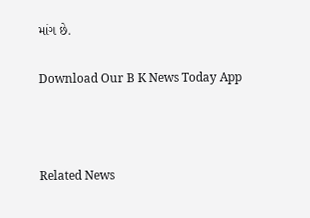માંગ છે.

Download Our B K News Today App



Related News